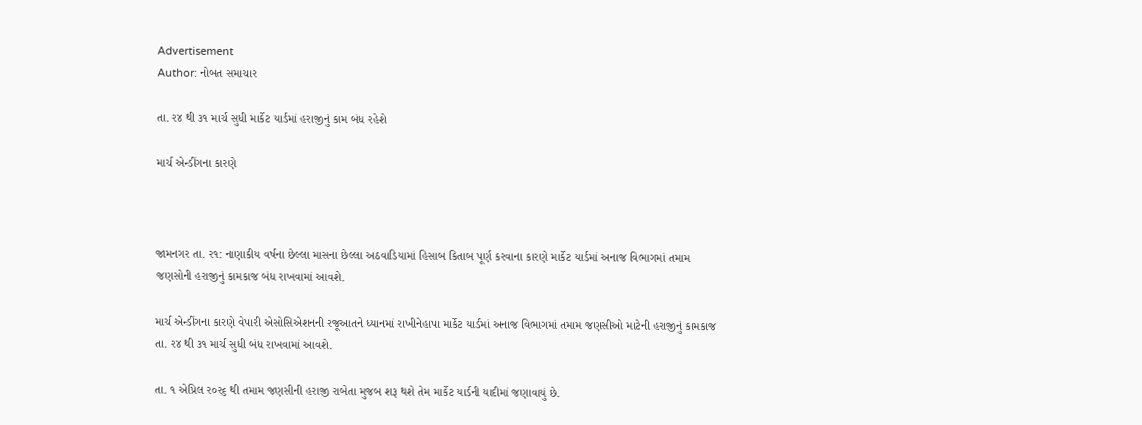Advertisement
Author: નોબત સમાચાર

તા. ર૪ થી ૩૧ માર્ચ સુધી માર્કેટ યાર્ડમાં હરાજીનું કામ બંધ રહેશે

માર્ચ એન્ડીંગના કારણે



જામનગર તા. ર૧: નાણાકીય વર્ષના છેલ્લા માસના છેલ્લા અઠવાડિયામાં હિસાબ કિતાબ પૂર્ણ કરવાના કારણે માર્કેટ યાર્ડમાં અનાજ વિભાગમાં તમામ જણસોની હરાજીનું કામકાજ બંધ રાખવામાં આવશે.

માર્ચ એન્ડીંગના કારણે વેપારી એસોસિએશનની રજૂઆતને ધ્યાનમાં રાખીનેહાપા માર્કેટ યાર્ડમાં અનાજ વિભાગમાં તમામ જણસીઓ માટેની હરાજીનું કામકાજ તા. ર૪ થી ૩૧ માર્ચ સુધી બંધ રાખવામાં આવશે.

તા. ૧ એપ્રિલ ર૦ર૬ થી તમામ જણસીની હરાજી રાબેતા મુજબ શરૂ થશે તેમ માર્કેટ યાર્ડની યાદીમાં જણાવાયું છે.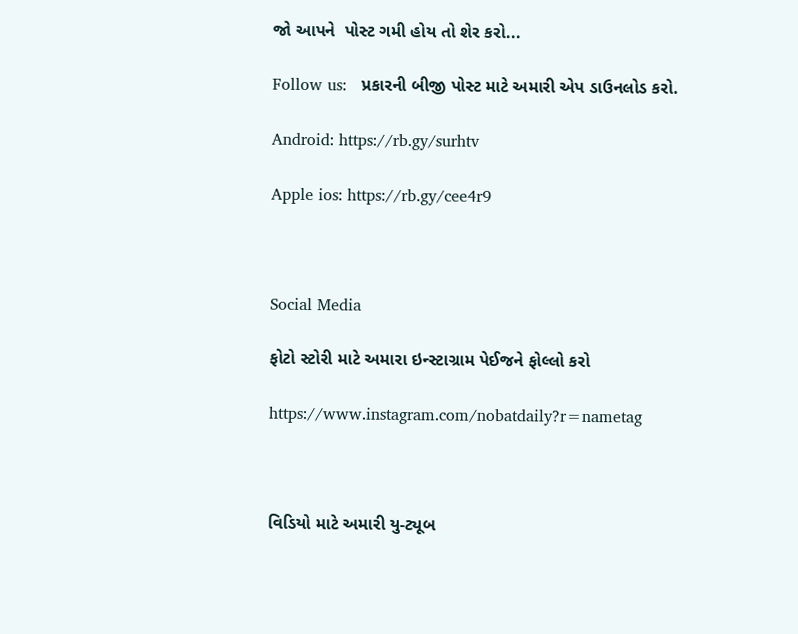જો આપને  પોસ્ટ ગમી હોય તો શેર કરો...

Follow us:   પ્રકારની બીજી પોસ્ટ માટે અમારી એપ ડાઉનલોડ કરો.

Android: https://rb.gy/surhtv

Apple ios: https://rb.gy/cee4r9



Social Media

ફોટો સ્ટોરી માટે અમારા ઇન્સ્ટાગ્રામ પેઈજને ફોલ્લો કરો

https://www.instagram.com/nobatdaily?r=nametag



વિડિયો માટે અમારી યુ-ટ્યૂબ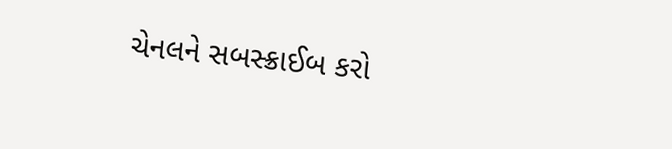ચેનલને સબસ્ક્રાઈબ કરો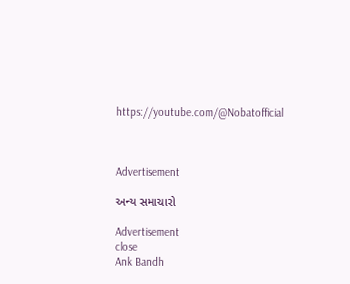https://youtube.com/@Nobatofficial



Advertisement

અન્ય સમાચારો

Advertisement
close
Ank Bandh